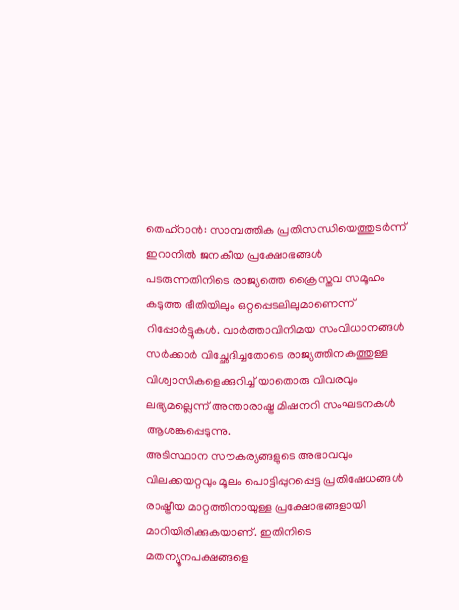തെഹ്റാൻ: സാമ്പത്തിക പ്രതിസന്ധിയെത്തുടർന്ന് ഇറാനിൽ ജനകീയ പ്രക്ഷോഭങ്ങൾ പടരുന്നതിനിടെ രാജ്യത്തെ ക്രൈസ്തവ സമൂഹം കടുത്ത ഭീതിയിലും ഒറ്റപ്പെടലിലുമാണെന്ന് റിപ്പോർട്ടുകൾ. വാർത്താവിനിമയ സംവിധാനങ്ങൾ സർക്കാർ വിച്ഛേദിച്ചതോടെ രാജ്യത്തിനകത്തുള്ള വിശ്വാസികളെക്കുറിച്ച് യാതൊരു വിവരവും ലഭ്യമല്ലെന്ന് അന്താരാഷ്ട്ര മിഷനറി സംഘടനകൾ ആശങ്കപ്പെടുന്നു.
അടിസ്ഥാന സൗകര്യങ്ങളുടെ അഭാവവും വിലക്കയറ്റവും മൂലം പൊട്ടിപ്പുറപ്പെട്ട പ്രതിഷേധങ്ങൾ രാഷ്ട്രീയ മാറ്റത്തിനായുള്ള പ്രക്ഷോഭങ്ങളായി മാറിയിരിക്കുകയാണ്. ഇതിനിടെ മതന്യൂനപക്ഷങ്ങളെ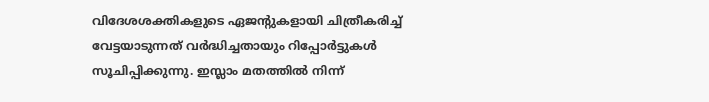വിദേശശക്തികളുടെ ഏജന്റുകളായി ചിത്രീകരിച്ച് വേട്ടയാടുന്നത് വർദ്ധിച്ചതായും റിപ്പോർട്ടുകൾ സൂചിപ്പിക്കുന്നു. ഇസ്ലാം മതത്തിൽ നിന്ന്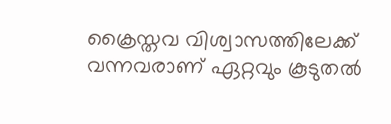ക്രൈസ്തവ വിശ്വാസത്തിലേക്ക് വന്നവരാണ് ഏറ്റവും കൂടുതൽ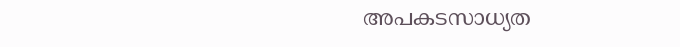അപകടസാധ്യത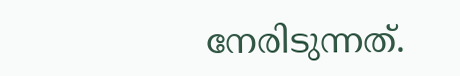നേരിടുന്നത്.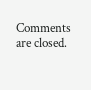Comments are closed.